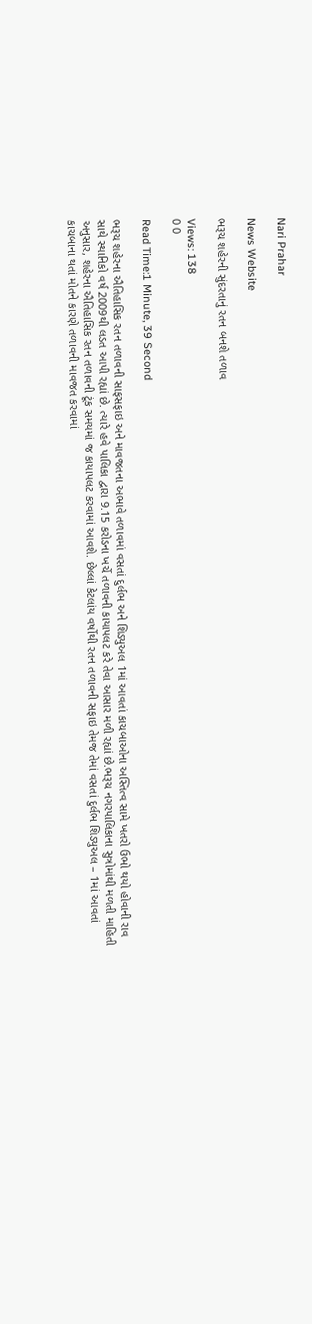Nari Prahar

News Website

ભરૂચ શહેરની સુંદરતાનું રતન બનશે તળાવ

Views: 138
0 0

Read Time:1 Minute, 39 Second

ભરૂચ શહેરના ઐતિહાસિક રતન તળાવની સાફસફાઇ અને માવજતના અભાવે તળાવમાં વસતાં દુર્લભ અને શિડ્યુઅલ 1માં આવતાં કાચબાઓના અસ્તિત્વ સામે ખતરો ઉભો થયો હોવાની રાવ સાથે સ્થાનિકો વર્ષ 2009થી લડત આપી રહ્યાં છે. ત્યારે હવે પાલિકા દ્વારા 9.15 કરોડના ખર્ચે તળાવની કાયાપલટ કરે તેવા આસાર મળી રહ્યાં છે.ભરૂચ નગરપાલિકાના સુત્રોમાંથી મળતી માહિતી અનુસાર, શહેરના ઐતિહાસિક રતન તળાવની ટૂંક સમયમાં જ કાયાપલટ કરવામાં આવશે. છેલ્લાં કેટલાંય વર્ષોથી રતન તળાવની સફાઇ તેમજ તેમાં વસતાં દુર્લભ શિડ્યુઅલ – 1માં આવતાં કાચબાના થતાં મોતને કારણે તળાવની માવજત કરવામાં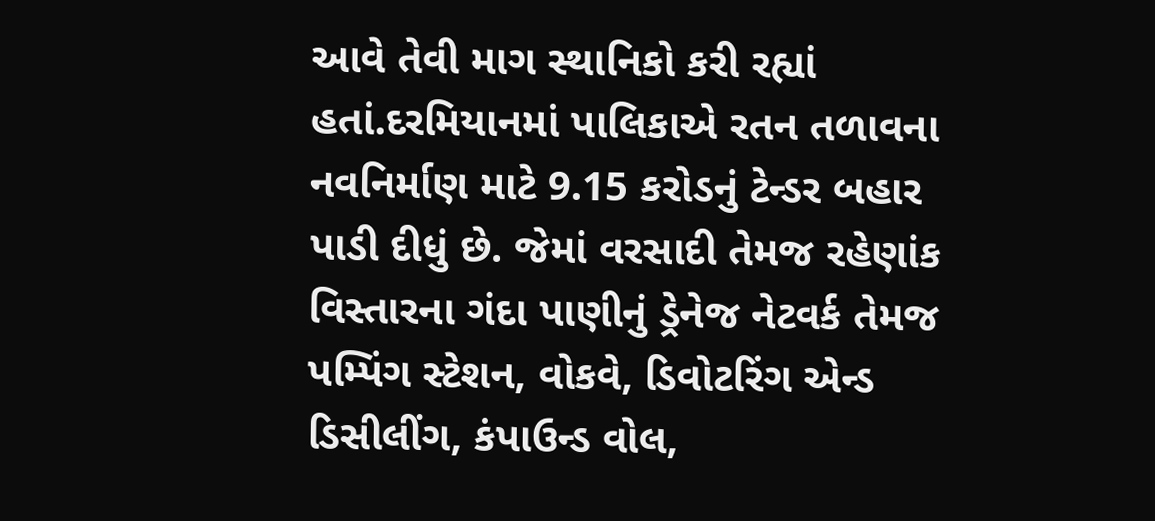આવે તેવી માગ સ્થાનિકો કરી રહ્યાં હતાં.દરમિયાનમાં પાલિકાએ રતન તળાવના નવનિર્માણ માટે 9.15 કરોડનું ટેન્ડર બહાર પાડી દીધું છે. જેમાં વરસાદી તેમજ રહેણાંક વિસ્તારના ગંદા પાણીનું ડ્રેનેજ નેટવર્ક તેમજ પમ્પિંગ સ્ટેશન, વોકવે, ડિવોટરિંગ એન્ડ ડિસીલીંગ, કંપાઉન્ડ વોલ,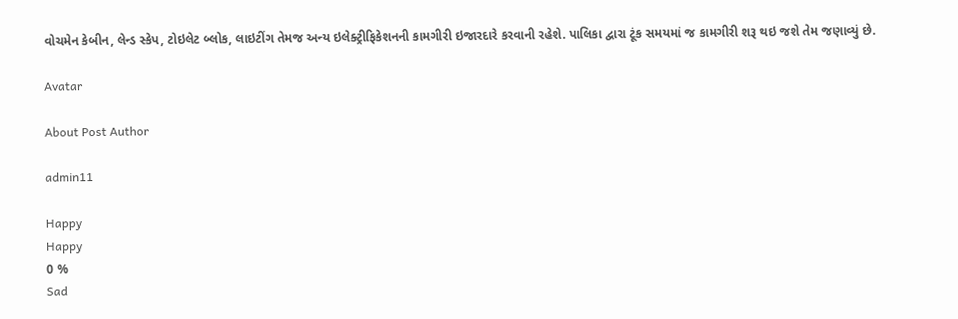વોચમેન કેબીન, લેન્ડ સ્કેપ, ટોઇલેટ બ્લોક, લાઇટીંગ તેમજ અન્ય ઇલેક્ટ્રીફિકેશનની કામગીરી ઇજારદારે કરવાની રહેશે. પાલિકા દ્વારા ટૂંક સમયમાં જ કામગીરી શરૂ થઇ જશે તેમ જણાવ્યું છે.

Avatar

About Post Author

admin11

Happy
Happy
0 %
Sad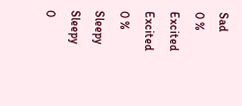Sad
0 %
Excited
Excited
0 %
Sleepy
Sleepy
0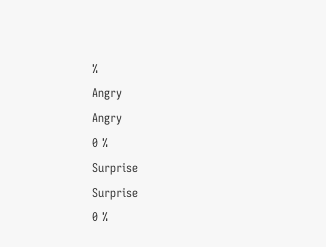%
Angry
Angry
0 %
Surprise
Surprise
0 %